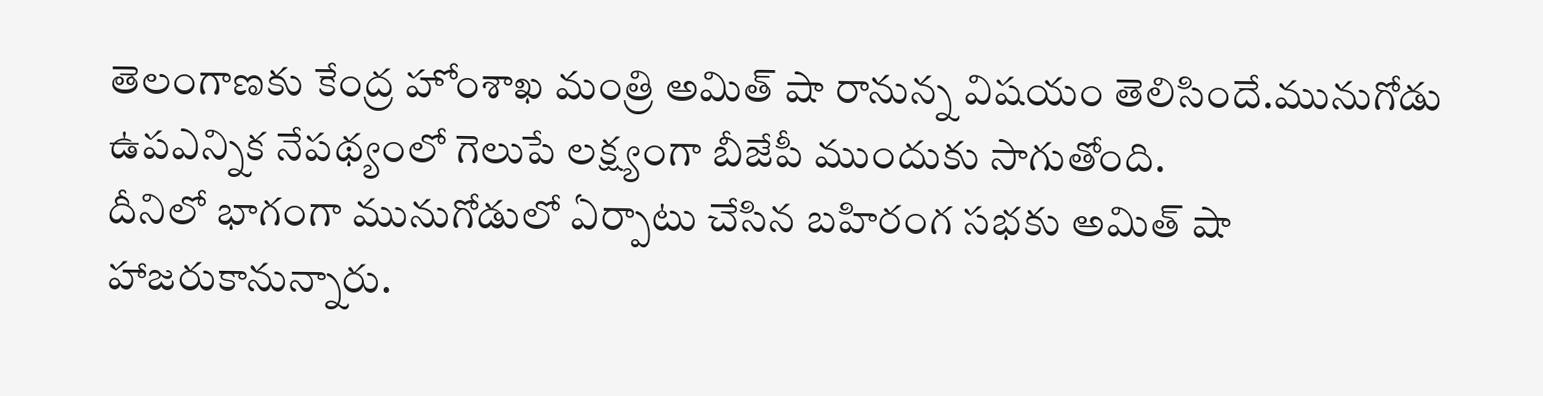తెలంగాణకు కేంద్ర హోంశాఖ మంత్రి అమిత్ షా రానున్న విషయం తెలిసిందే.మునుగోడు ఉపఎన్నిక నేపథ్యంలో గెలుపే లక్ష్యంగా బీజేపీ ముందుకు సాగుతోంది.
దీనిలో భాగంగా మునుగోడులో ఏర్పాటు చేసిన బహిరంగ సభకు అమిత్ షా హాజరుకానున్నారు.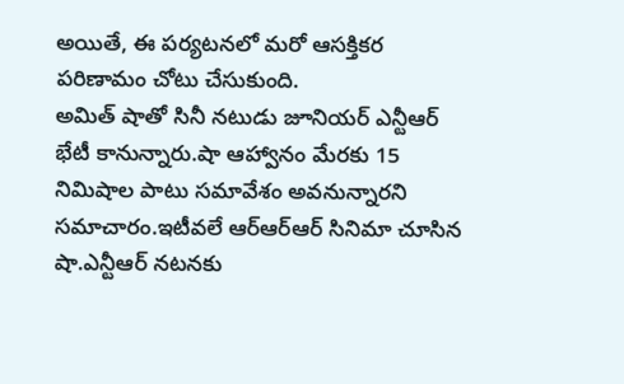అయితే, ఈ పర్యటనలో మరో ఆసక్తికర పరిణామం చోటు చేసుకుంది.
అమిత్ షాతో సినీ నటుడు జూనియర్ ఎన్టీఆర్ భేటీ కానున్నారు.షా ఆహ్వానం మేరకు 15 నిమిషాల పాటు సమావేశం అవనున్నారని సమాచారం.ఇటీవలే ఆర్ఆర్ఆర్ సినిమా చూసిన షా.ఎన్టీఆర్ నటనకు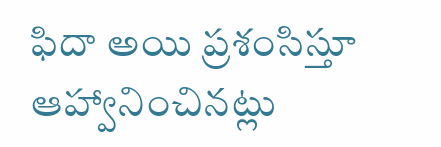ఫిదా అయి ప్రశంసిస్తూ ఆహ్వానించినట్లు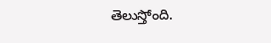తెలుస్తోంది.